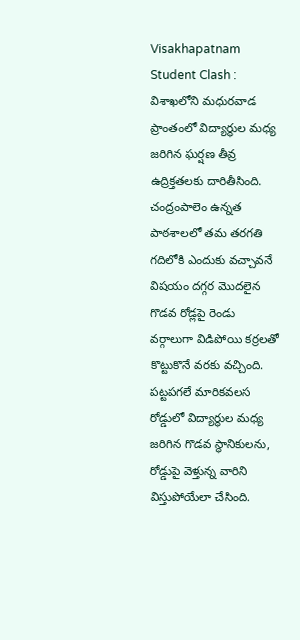Visakhapatnam Student Clash : విశాఖలోని మధురవాడ ప్రాంతంలో విద్యార్థుల మధ్య జరిగిన ఘర్షణ తీవ్ర ఉద్రిక్తతలకు దారితీసింది. చంద్రంపాలెం ఉన్నత పాఠశాలలో తమ తరగతి గదిలోకి ఎందుకు వచ్చావనే విషయం దగ్గర మొదలైన గొడవ రోడ్లపై రెండు వర్గాలుగా విడిపోయి కర్రలతో కొట్టుకొనే వరకు వచ్చింది. పట్టపగలే మారికవలస రోడ్డులో విద్యార్థుల మధ్య జరిగిన గొడవ స్థానికులను, రోడ్డుపై వెళ్తున్న వారిని విస్తుపోయేలా చేసింది.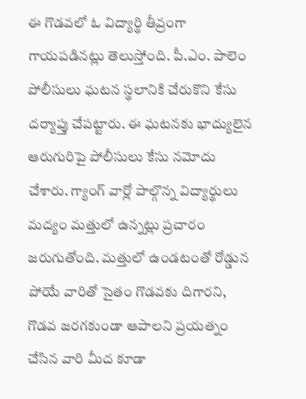ఈ గొడవలో ఓ విద్యార్థి తీవ్రంగా గాయపడినట్లు తెలుస్తోంది. పీ.ఎం. పాలెం పోలీసులు ఘటన స్థలానికి చేరుకొని కేసు దర్యాప్తు చేపట్టారు. ఈ ఘటనకు భాద్యులైన ఆరుగురిపై పోలీసులు కేసు నమోదు చేశారు. గ్యాంగ్ వార్లో పాల్గొన్న విద్యార్థులు మద్యం మత్తులో ఉన్నట్లు ప్రచారం జరుగుతోంది. మత్తులో ఉండటంతో రోడ్డున పోయే వారితో సైతం గొడవకు దిగారని, గొడవ జరగకుండా ఆపాలని ప్రయత్నం చేసిన వారి మీద కూడా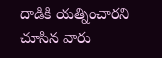దాడికి యత్నించారని చూసిన వారు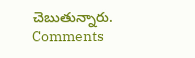చెబుతున్నారు.
Comments